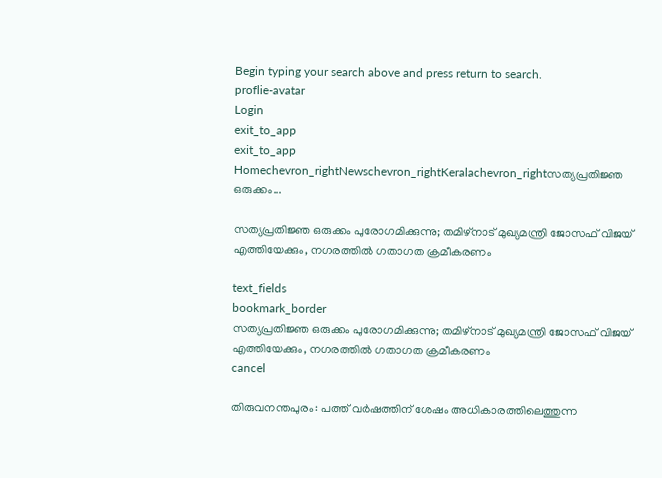Begin typing your search above and press return to search.
proflie-avatar
Login
exit_to_app
exit_to_app
Homechevron_rightNewschevron_rightKeralachevron_rightസത്യപ്രതിജ്ഞ ഒരുക്കം...

സത്യപ്രതിജ്ഞ ഒരുക്കം പുരോഗമിക്കുന്നു; തമിഴ്നാട് മുഖ്യമന്ത്രി ജോസഫ് വിജയ് എത്തിയേക്കും, നഗരത്തിൽ ഗതാഗത ക്രമീകരണം

text_fields
bookmark_border
സത്യപ്രതിജ്ഞ ഒരുക്കം പുരോഗമിക്കുന്നു; തമിഴ്നാട് മുഖ്യമന്ത്രി ജോസഫ് വിജയ് എത്തിയേക്കും, നഗരത്തിൽ ഗതാഗത ക്രമീകരണം
cancel

തിരുവനന്തപുരം: പത്ത് വർഷത്തിന് ശേഷം അധികാരത്തിലെത്തുന്ന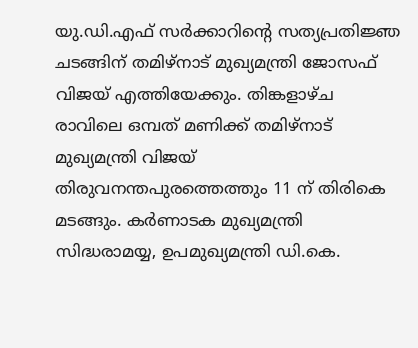യു.ഡി.എഫ് സർക്കാറിന്റെ സത്യപ്രതിജ്ഞ ചടങ്ങിന് തമിഴ്നാട് മുഖ്യമന്ത്രി ജോസഫ് വിജയ് എത്തിയേക്കും. തിങ്കളാഴ്ച രാവിലെ ഒമ്പത് മണിക്ക് തമിഴ്നാട് മുഖ്യമന്ത്രി വിജയ് തിരുവനന്തപുരത്തെത്തും 11 ന് തിരികെ മടങ്ങും. കർണാടക മുഖ്യമന്ത്രി സിദ്ധരാമയ്യ, ഉപമുഖ്യമന്ത്രി ഡി.കെ.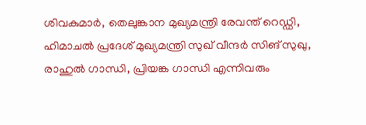ശിവകുമാർ, തെലുങ്കാന മുഖ്യമന്ത്രി രേവന്ത് റെഡ്ഡി, ഹിമാചൽ പ്രദേശ് മുഖ്യമന്ത്രി സുഖ് വീന്ദർ സിങ് സുഖു, രാഹുൽ ഗാന്ധി, പ്രിയങ്ക ഗാന്ധി എന്നിവരും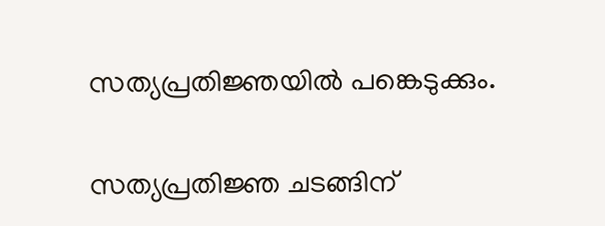സത്യപ്രതിജ്ഞയിൽ പങ്കെടുക്കും.

സത്യപ്രതിജ്ഞ ചടങ്ങിന്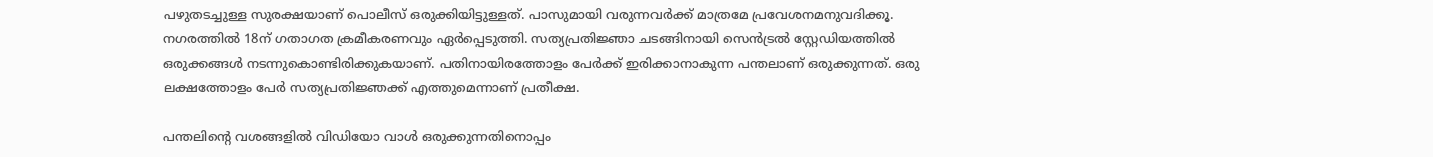പഴുതടച്ചുള്ള സുരക്ഷയാണ് പൊലീസ് ഒരുക്കിയിട്ടുള്ളത്. പാസുമായി വരുന്നവർക്ക് മാത്രമേ പ്രവേശനമനുവദിക്കൂ. നഗരത്തിൽ 18ന് ഗതാഗത ക്രമീകരണവും ഏർപ്പെടുത്തി. സത്യപ്രതിജ്ഞാ ചടങ്ങിനായി സെൻട്രൽ സ്റ്റേഡിയത്തിൽ ഒരുക്കങ്ങൾ നടന്നുകൊണ്ടിരിക്കുകയാണ്. പതിനായിരത്തോളം പേർക്ക് ഇരിക്കാനാകുന്ന പന്തലാണ് ഒരുക്കുന്നത്. ഒരു ലക്ഷത്തോളം പേർ സത്യപ്രതിജ്ഞക്ക് എത്തുമെന്നാണ് പ്രതീക്ഷ.

പന്തലിന്റെ വശങ്ങളിൽ വിഡിയോ വാൾ ഒരുക്കുന്നതിനൊപ്പം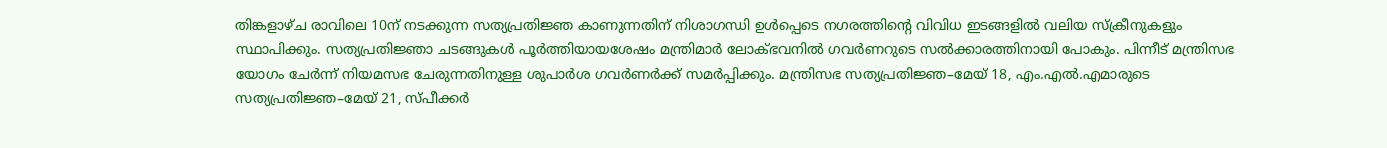തിങ്കളാഴ്ച രാവിലെ 10ന് നടക്കുന്ന സത്യപ്രതിജ്ഞ കാണുന്നതിന് നിശാഗന്ധി ഉൾപ്പെടെ നഗരത്തിന്റെ വിവിധ ഇടങ്ങളിൽ വലിയ സ്ക്രീനുകളും സ്ഥാപിക്കും. സത്യപ്രതിജ്ഞാ ചടങ്ങുകൾ പൂർത്തിയായശേഷം മന്ത്രിമാർ ലോക്ഭവനിൽ ഗവർണറുടെ സൽക്കാരത്തിനായി പോകും. പിന്നീട് മന്ത്രിസഭ യോഗം ചേർന്ന് നിയമസഭ ചേരുന്നതിനുള്ള ശുപാർശ ഗവർണർക്ക് സമർപ്പിക്കും. മന്ത്രിസഭ സത്യപ്രതിജ്ഞ–മേയ് 18, എം.എൽ.എമാരുടെ സത്യപ്രതിജ്ഞ–മേയ് 21, സ്പീക്കർ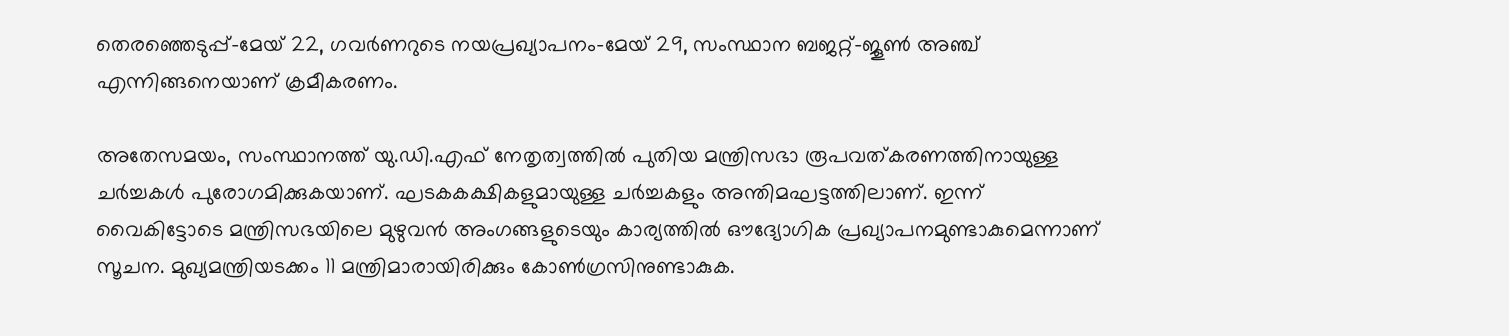തെരഞ്ഞെടുപ്പ്–മേയ് 22, ഗവർണറുടെ നയപ്രഖ്യാപനം–മേയ് 29, സംസ്ഥാന ബജറ്റ്–ജൂൺ അഞ്ച് എന്നിങ്ങനെയാണ് ക്രമീകരണം.

അതേസമയം, സംസ്ഥാനത്ത് യു.ഡി.എഫ് നേതൃത്വത്തിൽ പുതിയ മന്ത്രിസഭാ രൂപവത്കരണത്തിനായുള്ള ചർച്ചകൾ പുരോഗമിക്കുകയാണ്. ഘടകകക്ഷികളുമായുള്ള ചർച്ചകളും അന്തിമഘട്ടത്തിലാണ്. ഇന്ന് വൈകിട്ടോടെ മന്ത്രിസഭയിലെ മുഴുവൻ അംഗങ്ങളുടെയും കാര്യത്തിൽ ഔദ്യോഗിക പ്രഖ്യാപനമുണ്ടാകുമെന്നാണ് സൂചന. മുഖ്യമന്ത്രിയടക്കം 11 മന്ത്രിമാരായിരിക്കും കോൺഗ്രസിനുണ്ടാകുക.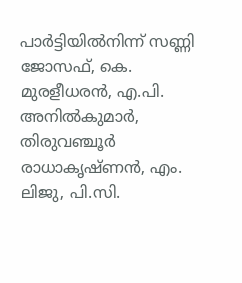പാർട്ടിയിൽനിന്ന് സണ്ണി ജോസഫ്, കെ. മുരളീധരൻ, എ.പി. അനിൽകുമാർ, തിരുവഞ്ചൂർ രാധാകൃഷ്ണൻ, എം. ലിജു, പി.സി.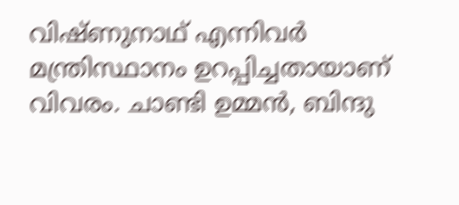വിഷ്ണുനാഥ് എന്നിവർ മന്ത്രിസ്ഥാനം ഉറപ്പിച്ചതായാണ് വിവരം. ചാണ്ടി ഉമ്മൻ, ബിന്ദു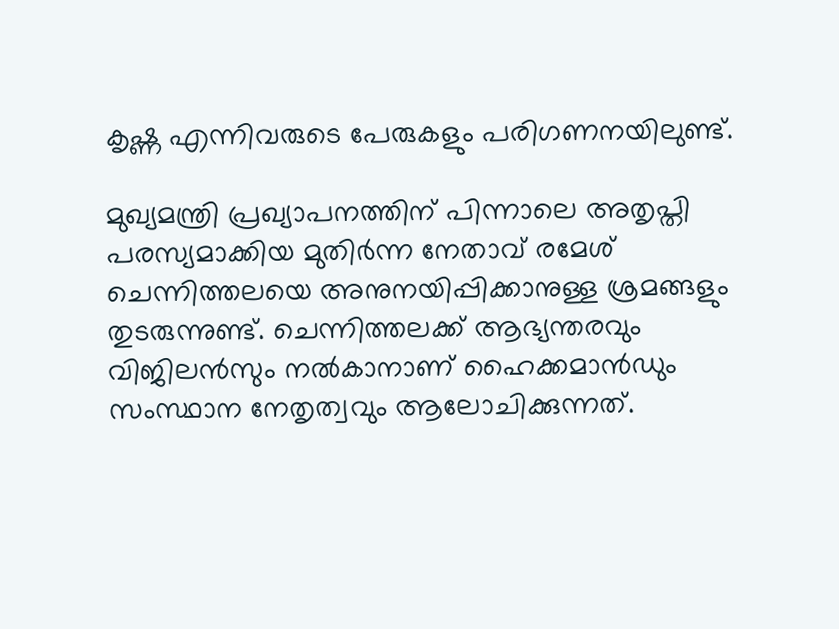കൃഷ്ണ എന്നിവരുടെ പേരുകളും പരിഗണനയിലുണ്ട്.

മുഖ്യമന്ത്രി പ്രഖ്യാപനത്തിന് പിന്നാലെ അതൃപ്തി പരസ്യമാക്കിയ മുതിർന്ന നേതാവ് രമേശ് ചെന്നിത്തലയെ അനുനയിപ്പിക്കാനുള്ള ശ്രമങ്ങളും തുടരുന്നുണ്ട്. ചെന്നിത്തലക്ക് ആഭ്യന്തരവും വിജിലൻസും നൽകാനാണ് ഹൈക്കമാൻഡും സംസ്ഥാന നേതൃത്വവും ആലോചിക്കുന്നത്.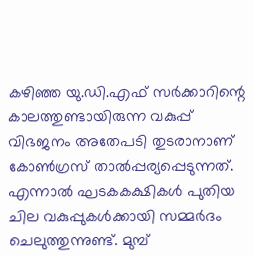കഴിഞ്ഞ യു.ഡി.എഫ് സർക്കാറിന്റെ കാലത്തുണ്ടായിരുന്ന വകുപ്പ് വിഭജനം അതേപടി തുടരാനാണ് കോൺഗ്രസ് താൽപ്പര്യപ്പെടുന്നത്. എന്നാൽ ഘടകകക്ഷികൾ പുതിയ ചില വകുപ്പുകൾക്കായി സമ്മർദം ചെലുത്തുന്നുണ്ട്. മുമ്പ്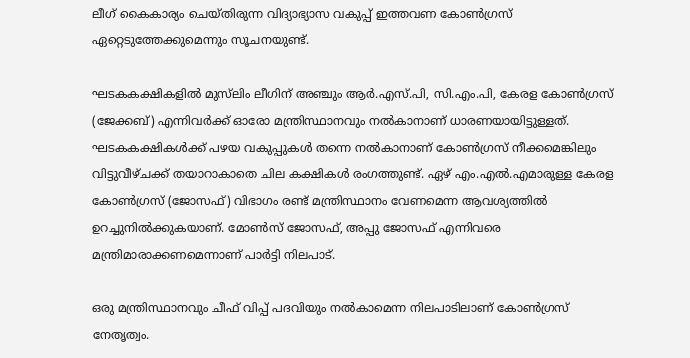ലീഗ് കൈകാര്യം ചെയ്തിരുന്ന വിദ്യാഭ്യാസ വകുപ്പ് ഇത്തവണ കോൺഗ്രസ് ഏറ്റെടുത്തേക്കുമെന്നും സൂചനയുണ്ട്.

ഘടകകക്ഷികളിൽ മുസ്‍ലിം ലീഗിന് അഞ്ചും ആർ.എസ്.പി, സി.എം.പി, കേരള കോൺഗ്രസ് (ജേക്കബ്) എന്നിവർക്ക് ഓരോ മന്ത്രിസ്ഥാനവും നൽകാനാണ് ധാരണയായിട്ടുള്ളത്. ഘടകകക്ഷികൾക്ക് പഴയ വകുപ്പുകൾ തന്നെ നൽകാനാണ് കോൺഗ്രസ് നീക്കമെങ്കിലും വിട്ടുവീഴ്ചക്ക് തയാറാകാതെ ചില കക്ഷികൾ രംഗത്തുണ്ട്. ഏഴ് എം.എൽ.എമാരുള്ള കേരള കോൺഗ്രസ് (ജോസഫ്) വിഭാഗം രണ്ട് മന്ത്രിസ്ഥാനം വേണമെന്ന ആവശ്യത്തിൽ ഉറച്ചുനിൽക്കുകയാണ്. മോൺസ് ജോസഫ്, അപ്പു ജോസഫ് എന്നിവരെ മന്ത്രിമാരാക്കണമെന്നാണ് പാർട്ടി നിലപാട്.

ഒരു മന്ത്രിസ്ഥാനവും ചീഫ് വിപ്പ് പദവിയും നൽകാമെന്ന നിലപാടിലാണ് കോൺഗ്രസ് നേതൃത്വം.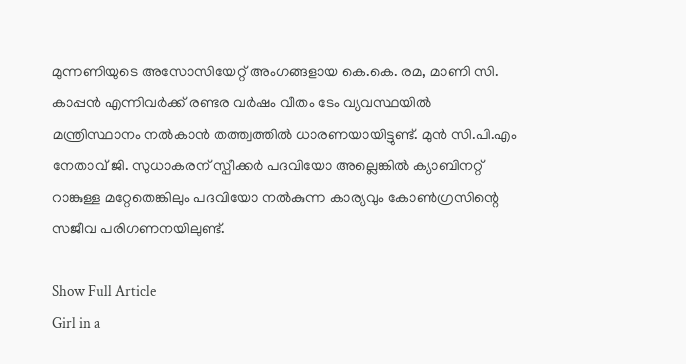മുന്നണിയുടെ അസോസിയേറ്റ് അംഗങ്ങളായ കെ.കെ. രമ, മാണി സി. കാപ്പൻ എന്നിവർക്ക് രണ്ടര വർഷം വീതം ടേം വ്യവസ്ഥയിൽ മന്ത്രിസ്ഥാനം നൽകാൻ തത്ത്വത്തിൽ ധാരണയായിട്ടുണ്ട്. മുൻ സി.പി.എം നേതാവ് ജി. സുധാകരന് സ്പീക്കർ പദവിയോ അല്ലെങ്കിൽ ക്യാബിനറ്റ് റാങ്കുള്ള മറ്റേതെങ്കിലും പദവിയോ നൽകുന്ന കാര്യവും കോൺഗ്രസിന്റെ സജീവ പരിഗണനയിലുണ്ട്.

Show Full Article
Girl in a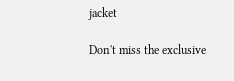jacket

Don't miss the exclusive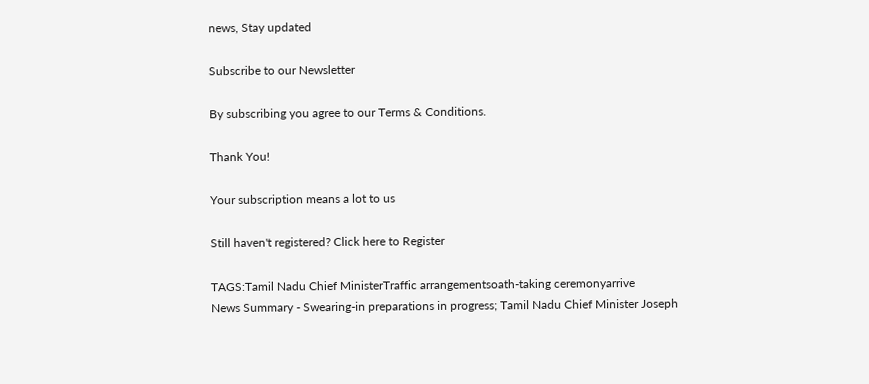news, Stay updated

Subscribe to our Newsletter

By subscribing you agree to our Terms & Conditions.

Thank You!

Your subscription means a lot to us

Still haven't registered? Click here to Register

TAGS:Tamil Nadu Chief MinisterTraffic arrangementsoath-taking ceremonyarrive
News Summary - Swearing-in preparations in progress; Tamil Nadu Chief Minister Joseph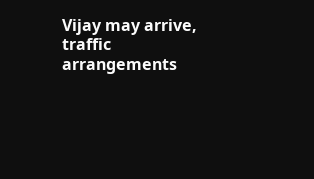Vijay may arrive, traffic arrangements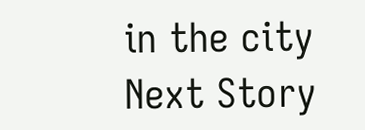in the city
Next Story